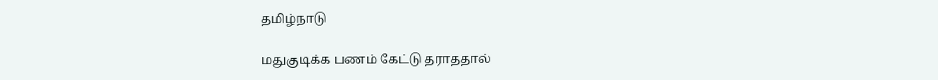தமிழ்நாடு

மதுகுடிக்க பணம் கேட்டு தராததால்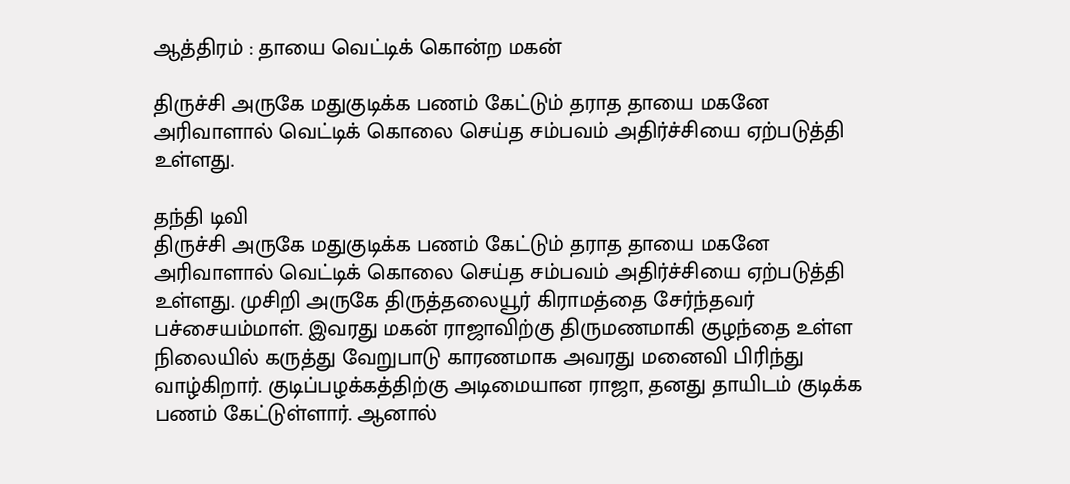ஆத்திரம் : தாயை வெட்டிக் கொன்ற மகன்

திருச்சி அருகே மதுகுடிக்க பணம் கேட்டும் தராத தாயை மகனே அரிவாளால் வெட்டிக் கொலை செய்த சம்பவம் அதிர்ச்சியை ஏற்படுத்தி உள்ளது.

தந்தி டிவி
திருச்சி அருகே மதுகுடிக்க பணம் கேட்டும் தராத தாயை மகனே அரிவாளால் வெட்டிக் கொலை செய்த சம்பவம் அதிர்ச்சியை ஏற்படுத்தி உள்ளது. முசிறி அருகே திருத்தலையூர் கிராமத்தை சேர்ந்தவர் பச்சையம்மாள். இவரது மகன் ராஜாவிற்கு திருமணமாகி குழந்தை உள்ள நிலையில் கருத்து வேறுபாடு காரணமாக அவரது மனைவி பிரிந்து வாழ்கிறார். குடிப்பழக்கத்திற்கு அடிமையான ராஜா, தனது தாயிடம் குடிக்க பணம் கேட்டுள்ளார். ஆனால்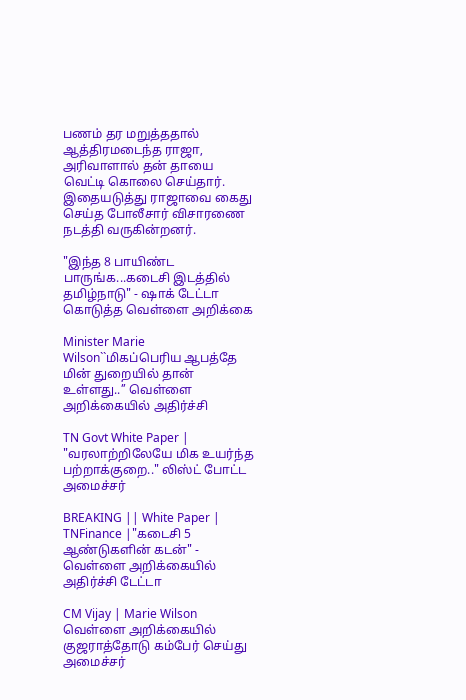பணம் தர மறுத்ததால் ஆத்திரமடைந்த ராஜா, அரிவாளால் தன் தாயை வெட்டி கொலை செய்தார். இதையடுத்து ராஜாவை கைது செய்த போலீசார் விசாரணை நடத்தி வருகின்றனர்.

"இந்த 8 பாயிண்ட பாருங்க...கடைசி இடத்தில் தமிழ்நாடு" - ஷாக் டேட்டா கொடுத்த வெள்ளை அறிக்கை

Minister Marie Wilson``மிகப்பெரிய ஆபத்தே மின் துறையில் தான் உள்ளது..’’ வெள்ளை அறிக்கையில் அதிர்ச்சி

TN Govt White Paper | "வரலாற்றிலேயே மிக உயர்ந்த பற்றாக்குறை.." லிஸ்ட் போட்ட அமைச்சர்

BREAKING || White Paper | TNFinance |"கடைசி 5 ஆண்டுகளின் கடன்" - வெள்ளை அறிக்கையில் அதிர்ச்சி டேட்டா

CM Vijay | Marie Wilson வெள்ளை அறிக்கையில் குஜராத்தோடு கம்பேர் செய்து அமைச்சர்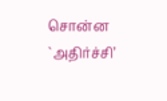சொன்ன `அதிர்ச்சி’